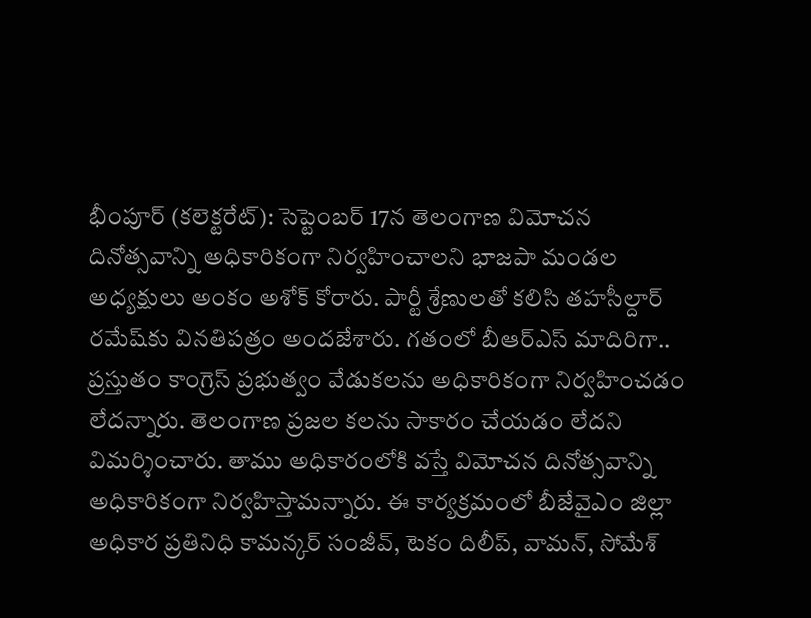భీంపూర్ (కలెక్టరేట్): సెప్టెంబర్ 17న తెలంగాణ విమోచన దినోత్సవాన్ని అధికారికంగా నిర్వహించాలని భాజపా మండల అధ్యక్షులు అంకం అశోక్ కోరారు. పార్టీ శ్రేణులతో కలిసి తహసీల్దార్ రమేష్‌కు వినతిపత్రం అందజేశారు. గతంలో బీఆర్‌ఎస్‌ మాదిరిగా.. ప్రస్తుతం కాంగ్రెస్ ప్రభుత్వం వేడుకలను అధికారికంగా నిర్వహించడం లేదన్నారు. తెలంగాణ ప్రజల కలను సాకారం చేయడం లేదని విమర్శించారు. తాము అధికారంలోకి వస్తే విమోచన దినోత్సవాన్ని అధికారికంగా నిర్వహిస్తామన్నారు. ఈ కార్యక్రమంలో బీజేవైఎం జిల్లా అధికార ప్రతినిధి కామన్కర్ సంజీవ్, టెకం దిలీప్, వామన్, సోమేశ్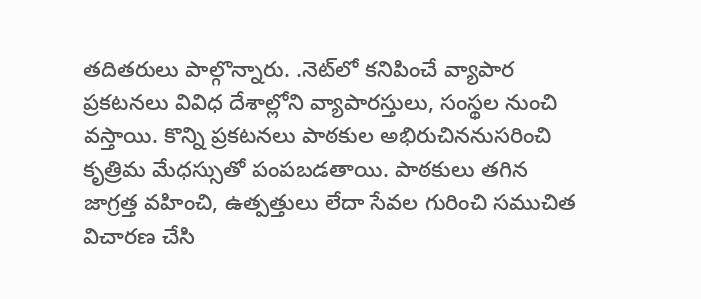తదితరులు పాల్గొన్నారు. .నెట్‌లో కనిపించే వ్యాపార ప్రకటనలు వివిధ దేశాల్లోని వ్యాపారస్తులు, సంస్థల నుంచి వస్తాయి. కొన్ని ప్రకటనలు పాఠకుల అభిరుచిననుసరించి కృత్రిమ మేధస్సుతో పంపబడతాయి. పాఠకులు తగిన జాగ్రత్త వహించి, ఉత్పత్తులు లేదా సేవల గురించి సముచిత విచారణ చేసి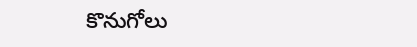కొనుగోలు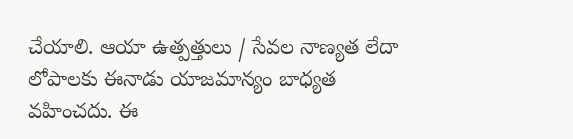చేయాలి. ఆయా ఉత్పత్తులు / సేవల నాణ్యత లేదా లోపాలకు ఈనాడు యాజమాన్యం బాధ్యత వహించదు. ఈ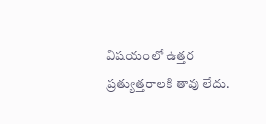విషయంలో ఉత్తర ప్రత్యుత్తరాలకి తావు లేదు.